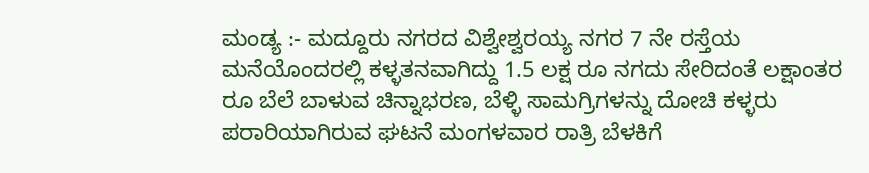ಮಂಡ್ಯ :- ಮದ್ದೂರು ನಗರದ ವಿಶ್ವೇಶ್ವರಯ್ಯ ನಗರ 7 ನೇ ರಸ್ತೆಯ ಮನೆಯೊಂದರಲ್ಲಿ ಕಳ್ಳತನವಾಗಿದ್ದು 1.5 ಲಕ್ಷ ರೂ ನಗದು ಸೇರಿದಂತೆ ಲಕ್ಷಾಂತರ ರೂ ಬೆಲೆ ಬಾಳುವ ಚಿನ್ನಾಭರಣ, ಬೆಳ್ಳಿ ಸಾಮಗ್ರಿಗಳನ್ನು ದೋಚಿ ಕಳ್ಳರು ಪರಾರಿಯಾಗಿರುವ ಘಟನೆ ಮಂಗಳವಾರ ರಾತ್ರಿ ಬೆಳಕಿಗೆ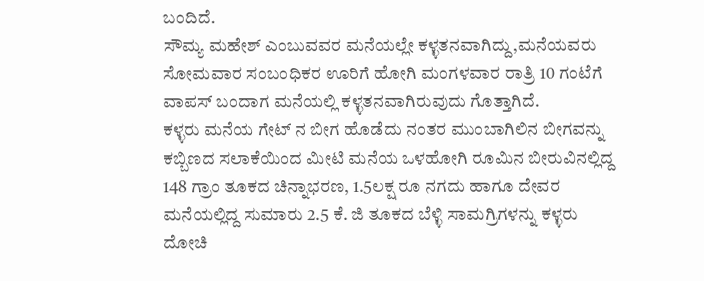ಬಂದಿದೆ.
ಸೌಮ್ಯ ಮಹೇಶ್ ಎಂಬುವವರ ಮನೆಯಲ್ಲೇ ಕಳ್ಳತನವಾಗಿದ್ದು,ಮನೆಯವರು ಸೋಮವಾರ ಸಂಬಂಧಿಕರ ಊರಿಗೆ ಹೋಗಿ ಮಂಗಳವಾರ ರಾತ್ರಿ 10 ಗಂಟೆಗೆ ವಾಪಸ್ ಬಂದಾಗ ಮನೆಯಲ್ಲಿ ಕಳ್ಳತನವಾಗಿರುವುದು ಗೊತ್ತಾಗಿದೆ.
ಕಳ್ಳರು ಮನೆಯ ಗೇಟ್ ನ ಬೀಗ ಹೊಡೆದು ನಂತರ ಮುಂಬಾಗಿಲಿನ ಬೀಗವನ್ನು ಕಬ್ಬಿಣದ ಸಲಾಕೆಯಿಂದ ಮೀಟಿ ಮನೆಯ ಒಳಹೋಗಿ ರೂಮಿನ ಬೀರುವಿನಲ್ಲಿದ್ದ 148 ಗ್ರಾಂ ತೂಕದ ಚಿನ್ನಾಭರಣ, 1.5ಲಕ್ಷ ರೂ ನಗದು ಹಾಗೂ ದೇವರ ಮನೆಯಲ್ಲಿದ್ದ ಸುಮಾರು 2.5 ಕೆ. ಜಿ ತೂಕದ ಬೆಳ್ಳಿ ಸಾಮಗ್ರಿಗಳನ್ನು ಕಳ್ಳರು ದೋಚಿ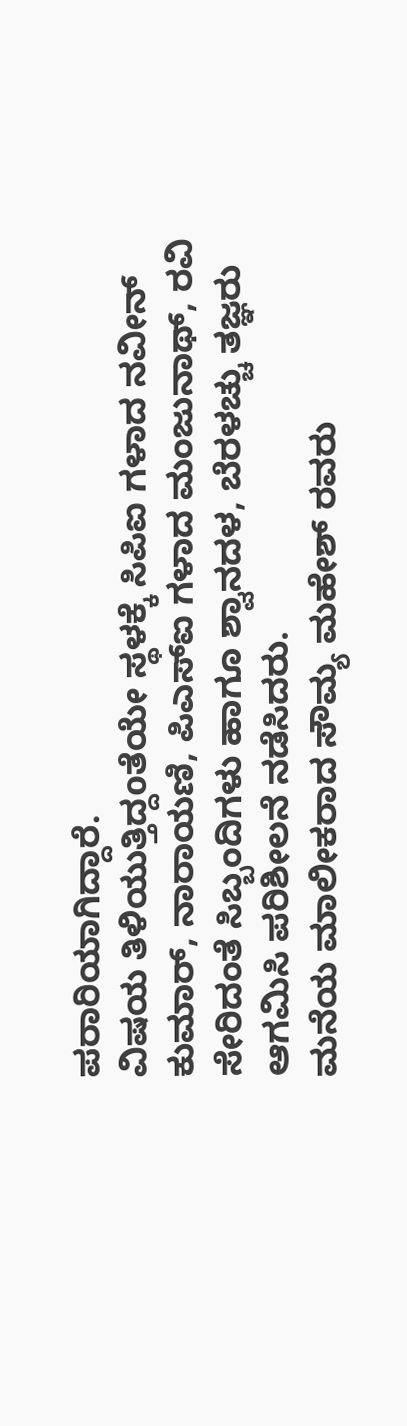ಪರಾರಿಯಾಗಿದ್ದಾರೆ.
ವಿಷಯ ತಿಳಿಯುತ್ತಿದ್ದoತೆಯೇ ಸ್ಥಳಕ್ಕೆ ಸಿಪಿಐ ಗಳಾದ ನವೀನ್ ಕುಮಾರ್, ನಾರಾಯಣಿ, ಪಿಎಸ್ಐ ಗಳಾದ ಮಂಜುನಾಥ್, ರವಿ ಸೇರಿದಂತೆ ಸಿಬ್ಬಂದಿಗಳು ಹಾಗೂ ಶ್ವಾನದಳ, ಬೆರಳಚ್ಚು ತಜ್ಞರು ಆಗಮಿಸಿ ಪರಿಶೀಲನೆ ನಡೆಸಿದರು.
ಮನೆಯ ಮಾಲೀಕರಾದ ಸೌಮ್ಯ ಮಹೇಶ್ ರವರು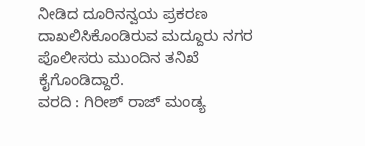ನೀಡಿದ ದೂರಿನನ್ವಯ ಪ್ರಕರಣ ದಾಖಲಿಸಿಕೊಂಡಿರುವ ಮದ್ದೂರು ನಗರ ಪೊಲೀಸರು ಮುಂದಿನ ತನಿಖೆ ಕೈಗೊಂಡಿದ್ದಾರೆ.
ವರದಿ : ಗಿರೀಶ್ ರಾಜ್ ಮಂಡ್ಯ